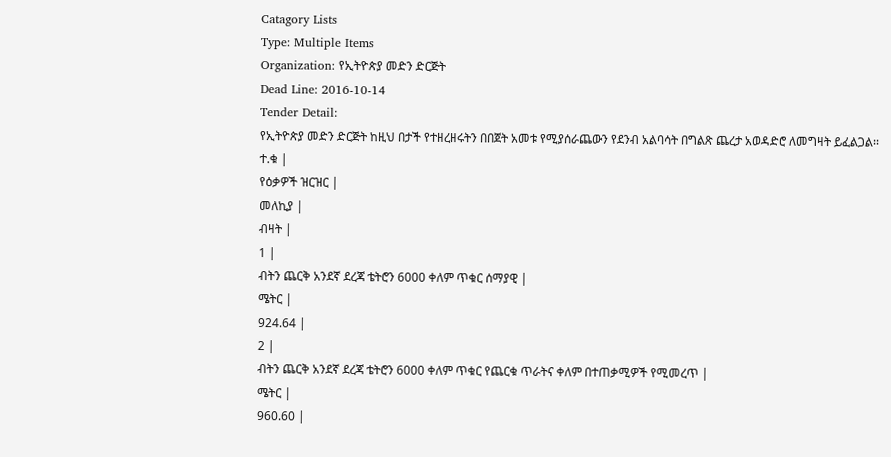Catagory Lists
Type: Multiple Items
Organization: የኢትዮጵያ መድን ድርጅት
Dead Line: 2016-10-14
Tender Detail:
የኢትዮጵያ መድን ድርጅት ከዚህ በታች የተዘረዘሩትን በበጀት አመቱ የሚያሰራጨውን የደንብ አልባሳት በግልጽ ጨረታ አወዳድሮ ለመግዛት ይፈልጋል፡፡
ተ.ቁ |
የዕቃዎች ዝርዝር |
መለኪያ |
ብዛት |
1 |
ብትን ጨርቅ አንደኛ ደረጃ ቴትሮን 6000 ቀለም ጥቁር ሰማያዊ |
ሜትር |
924.64 |
2 |
ብትን ጨርቅ አንደኛ ደረጃ ቴትሮን 6000 ቀለም ጥቁር የጨርቁ ጥራትና ቀለም በተጠቃሚዎች የሚመረጥ |
ሜትር |
960.60 |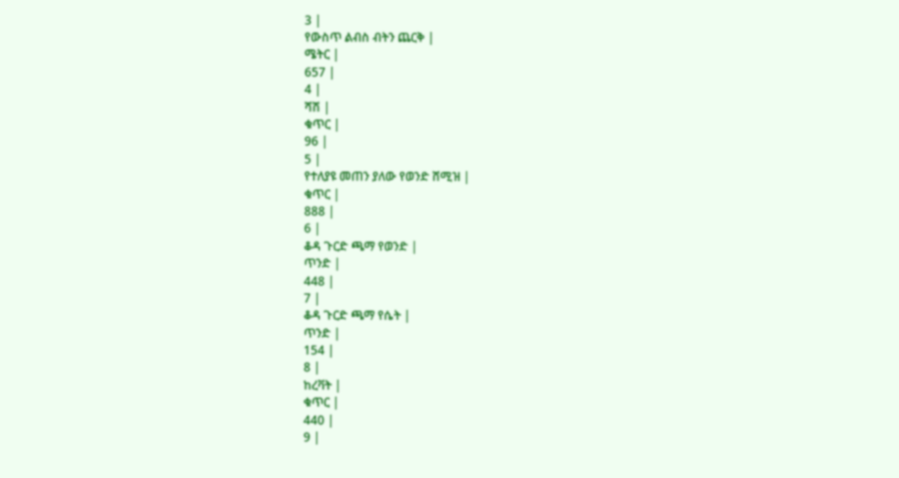3 |
የውስጥ ልብስ ብትን ጨርቅ |
ሜትር |
657 |
4 |
ሻሽ |
ቁጥር |
96 |
5 |
የተለያዩ መጠን ያለው የወንድ ሸሚዝ |
ቁጥር |
888 |
6 |
ቆዳ ጉርድ ጫማ የወንድ |
ጥንድ |
448 |
7 |
ቆዳ ጉርድ ጫማ የሴት |
ጥንድ |
154 |
8 |
ከረቫት |
ቁጥር |
440 |
9 |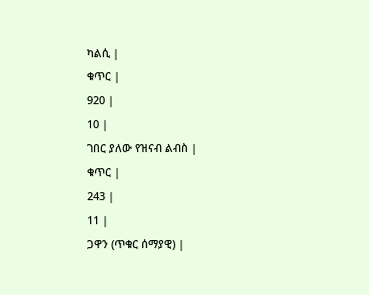ካልሲ |
ቁጥር |
920 |
10 |
ገበር ያለው የዝናብ ልብስ |
ቁጥር |
243 |
11 |
ጋዋን (ጥቁር ሰማያዊ) |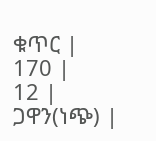ቁጥር |
170 |
12 |
ጋዋን(ነጭ) |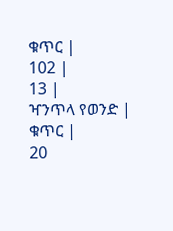ቁጥር |
102 |
13 |
ዣንጥላ የወንድ |
ቁጥር |
20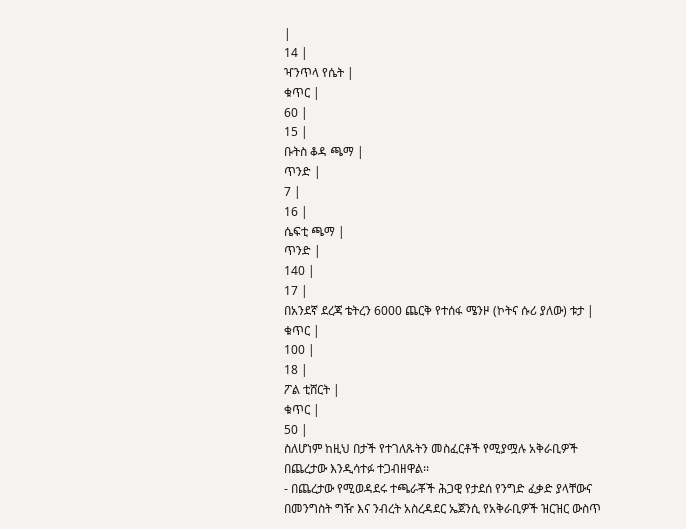|
14 |
ዣንጥላ የሴት |
ቁጥር |
60 |
15 |
ቡትስ ቆዳ ጫማ |
ጥንድ |
7 |
16 |
ሴፍቲ ጫማ |
ጥንድ |
140 |
17 |
በአንደኛ ደረጃ ቴትረን 6000 ጨርቅ የተሰፋ ሜንዞ (ኮትና ሱሪ ያለው) ቱታ |
ቁጥር |
100 |
18 |
ፖል ቲሸርት |
ቁጥር |
50 |
ስለሆነም ከዚህ በታች የተገለጹትን መስፈርቶች የሚያሟሉ አቅራቢዎች በጨረታው እንዲሳተፉ ተጋብዘዋል፡፡
- በጨረታው የሚወዳደሩ ተጫራቾች ሕጋዊ የታደሰ የንግድ ፈቃድ ያላቸውና በመንግስት ግዥ እና ንብረት አስረዳደር ኤጀንሲ የአቅራቢዎች ዝርዝር ውስጥ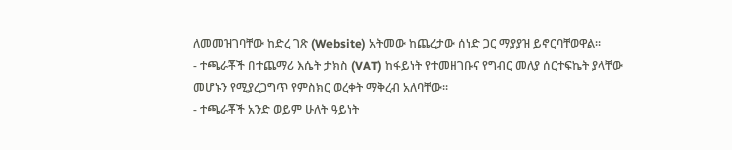ለመመዝገባቸው ከድረ ገጽ (Website) አትመው ከጨረታው ሰነድ ጋር ማያያዝ ይኖርባቸወዋል፡፡
- ተጫራቾች በተጨማሪ እሴት ታክስ (VAT) ከፋይነት የተመዘገቡና የግብር መለያ ሰርተፍኬት ያላቸው መሆኑን የሚያረጋግጥ የምስክር ወረቀት ማቅረብ አለባቸው፡፡
- ተጫራቾች አንድ ወይም ሁለት ዓይነት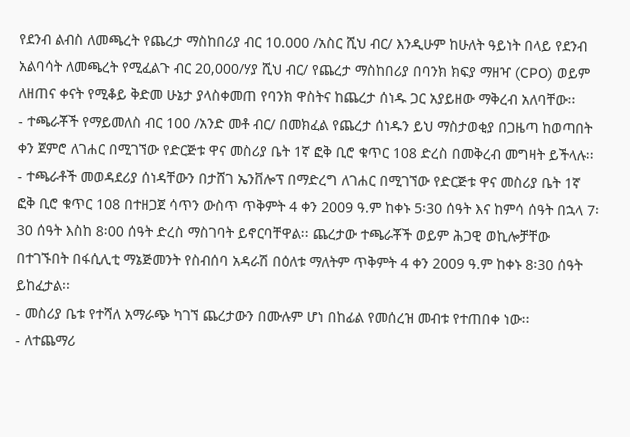የደንብ ልብስ ለመጫረት የጨረታ ማስከበሪያ ብር 10.000 /አስር ሺህ ብር/ እንዲሁም ከሁለት ዓይነት በላይ የደንብ አልባሳት ለመጫረት የሚፈልጉ ብር 20,000/ሃያ ሺህ ብር/ የጨረታ ማስከበሪያ በባንክ ክፍያ ማዘዣ (CPO) ወይም ለዘጠና ቀናት የሚቆይ ቅድመ ሁኔታ ያላስቀመጠ የባንክ ዋስትና ከጨረታ ሰነዱ ጋር አያይዘው ማቅረብ አለባቸው፡፡
- ተጫራቾች የማይመለስ ብር 100 /አንድ መቶ ብር/ በመክፈል የጨረታ ሰነዱን ይህ ማስታወቂያ በጋዜጣ ከወጣበት ቀን ጀምሮ ለገሐር በሚገኘው የድርጅቱ ዋና መስሪያ ቤት 1ኛ ፎቅ ቢሮ ቁጥር 108 ድረስ በመቅረብ መግዛት ይችላሉ፡፡
- ተጫራቶች መወዳደሪያ ሰነዳቸውን በታሸገ ኤንቨሎፕ በማድረግ ለገሐር በሚገኘው የድርጅቱ ዋና መስሪያ ቤት 1ኛ ፎቅ ቢሮ ቁጥር 108 በተዘጋጀ ሳጥን ውስጥ ጥቅምት 4 ቀን 2009 ዓ.ም ከቀኑ 5፡30 ሰዓት እና ከምሳ ሰዓት በኋላ 7፡30 ሰዓት እስከ 8፡00 ሰዓት ድረስ ማስገባት ይኖርባቸዋል፡፡ ጨረታው ተጫራቾች ወይም ሕጋዊ ወኪሎቻቸው በተገኙበት በፋሲሊቲ ማኔጅመንት የስብሰባ አዳራሽ በዕለቱ ማለትም ጥቅምት 4 ቀን 2009 ዓ.ም ከቀኑ 8፡30 ሰዓት ይከፈታል፡፡
- መስሪያ ቤቱ የተሻለ አማራጭ ካገኘ ጨረታውን በሙሉም ሆነ በከፊል የመሰረዝ መብቱ የተጠበቀ ነው፡፡
- ለተጨማሪ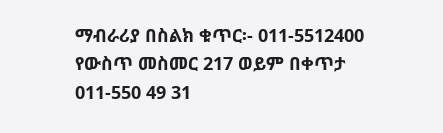ማብራሪያ በስልክ ቁጥር፡- 011-5512400 የውስጥ መስመር 217 ወይም በቀጥታ 011-550 49 31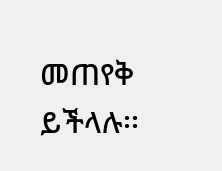መጠየቅ ይችላሉ፡፡